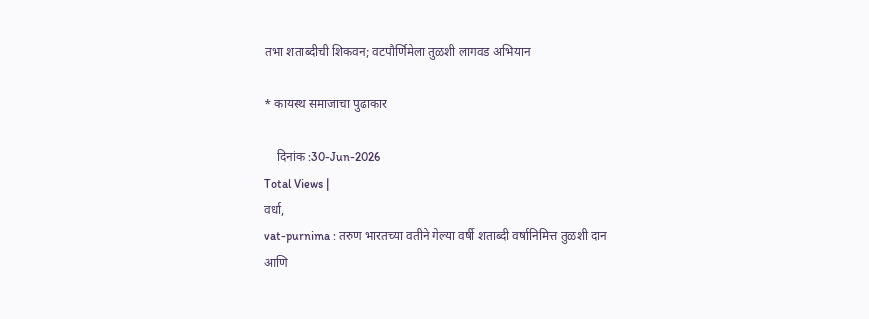तभा शताब्दीची शिकवन; वटपौर्णिमेला तुळशी लागवड अभियान

* कायस्थ समाजाचा पुढाकार

    दिनांक :30-Jun-2026
Total Views |
वर्धा,
vat-purnima : तरुण भारतच्या वतीने गेल्या वर्षी शताब्दी वर्षानिमित्त तुळशी दान आणि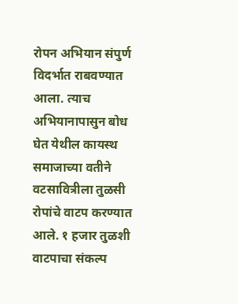रोपन अभियान संपुर्ण विदर्भात राबवण्यात आला. त्याच अभियानापासुन बोध घेत येथील कायस्थ समाजाच्या वतीने वटसावित्रीला तुळसी रोपांचे वाटप करण्यात आले. १ हजार तुळशी वाटपाचा संकल्प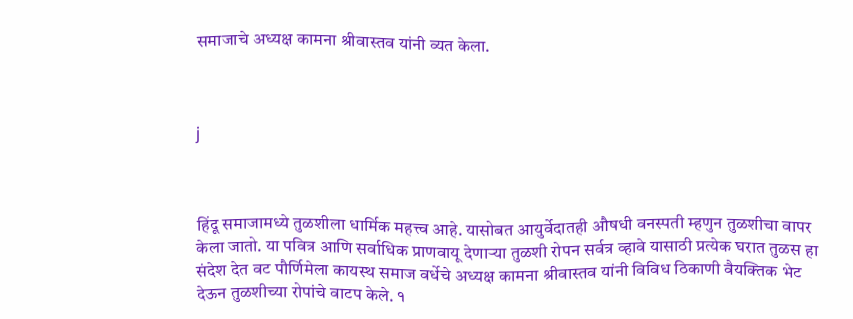समाजाचे अध्यक्ष कामना श्रीवास्तव यांनी व्यत केला.



j



हिंदू समाजामध्ये तुळशीला धार्मिक महत्त्व आहे. यासोबत आयुर्वेदातही औषधी वनस्पती म्हणुन तुळशीचा वापर केला जातो. या पवित्र आणि सर्वाधिक प्राणवायू देणार्‍या तुळशी रोपन सर्वत्र व्हावे यासाठी प्रत्येक घरात तुळस हा संदेश देत वट पौर्णिमेला कायस्थ समाज वर्धेचे अध्यक्ष कामना श्रीवास्तव यांनी विविध ठिकाणी वैयक्तिक भेट देऊन तुळशीच्या रोपांचे वाटप केले. १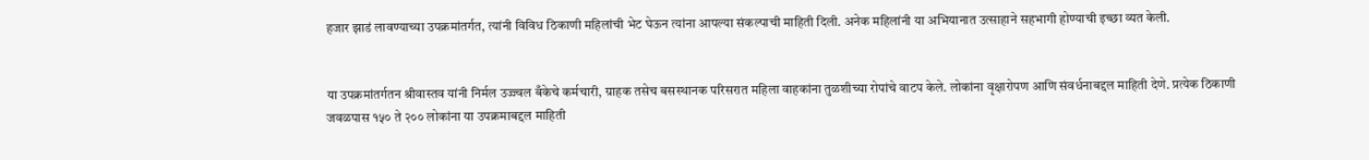हजार झाडं लावण्याच्या उपक्रमांतर्गत, त्यांनी विविध ठिकाणी महिलांची भेट घेऊन त्यांना आपल्या संकल्पाची माहिती दिली. अनेक महिलांनी या अभियानात उत्साहाने सहभागी होण्याची इच्छा व्यत केली.


या उपक्रमांतर्गतन श्रीवास्तव यांनी निर्मल उज्ज्वल बँकेचे कर्मचारी, ग्राहक तसेच बसस्थानक परिसरात महिला वाहकांना तुळशीच्या रोपांचे वाटप केले. लोकांना वृक्षारोपण आणि संवर्धनाबद्दल माहिती देणे. प्रत्येक ठिकाणी जवळपास १५० ते २०० लोकांना या उपक्रमाबद्दल माहिती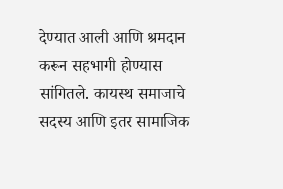देण्यात आली आणि श्रमदान करून सहभागी होण्यास सांगितले. कायस्थ समाजाचे सदस्य आणि इतर सामाजिक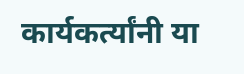कार्यकर्त्यांनी या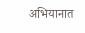अभियानात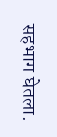सहभाग घेतला.